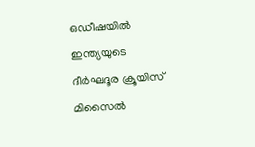ഒഡീഷയിൽ ഇന്ത്യയുടെ ദീർഘദൂര ക്രൂയിസ് മിസൈൽ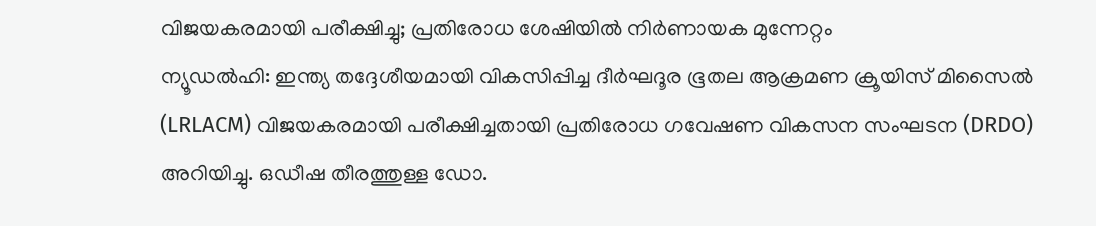വിജയകരമായി പരീക്ഷിച്ചു; പ്രതിരോധ ശേഷിയിൽ നിർണായക മുന്നേറ്റം
ന്യൂഡൽഹി: ഇന്ത്യ തദ്ദേശീയമായി വികസിപ്പിച്ച ദീർഘദൂര ഭൂതല ആക്രമണ ക്രൂയിസ് മിസൈൽ (LRLACM) വിജയകരമായി പരീക്ഷിച്ചതായി പ്രതിരോധ ഗവേഷണ വികസന സംഘടന (DRDO) അറിയിച്ചു. ഒഡീഷ തീരത്തുള്ള ഡോ.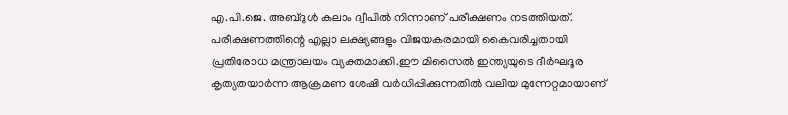എ.പി.ജെ. അബ്ദുൾ കലാം ദ്വീപിൽ നിന്നാണ് പരീക്ഷണം നടത്തിയത്. പരീക്ഷണത്തിന്റെ എല്ലാ ലക്ഷ്യങ്ങളും വിജയകരമായി കൈവരിച്ചതായി പ്രതിരോധ മന്ത്രാലയം വ്യക്തമാക്കി.ഈ മിസൈൽ ഇന്ത്യയുടെ ദീർഘദൂര കൃത്യതയാർന്ന ആക്രമണ ശേഷി വർധിപ്പിക്കുന്നതിൽ വലിയ മുന്നേറ്റമായാണ്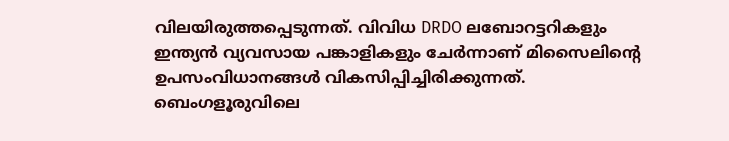വിലയിരുത്തപ്പെടുന്നത്. വിവിധ DRDO ലബോറട്ടറികളും ഇന്ത്യൻ വ്യവസായ പങ്കാളികളും ചേർന്നാണ് മിസൈലിന്റെ ഉപസംവിധാനങ്ങൾ വികസിപ്പിച്ചിരിക്കുന്നത്. ബെംഗളൂരുവിലെ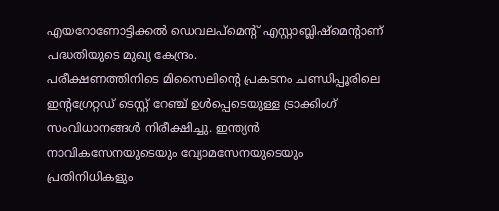എയറോണോട്ടിക്കൽ ഡെവലപ്മെന്റ് എസ്റ്റാബ്ലിഷ്മെന്റാണ് പദ്ധതിയുടെ മുഖ്യ കേന്ദ്രം.
പരീക്ഷണത്തിനിടെ മിസൈലിന്റെ പ്രകടനം ചണ്ഡിപ്പൂരിലെ ഇന്റഗ്രേറ്റഡ് ടെസ്റ്റ് റേഞ്ച് ഉൾപ്പെടെയുള്ള ട്രാക്കിംഗ് സംവിധാനങ്ങൾ നിരീക്ഷിച്ചു. ഇന്ത്യൻ നാവികസേനയുടെയും വ്യോമസേനയുടെയും പ്രതിനിധികളും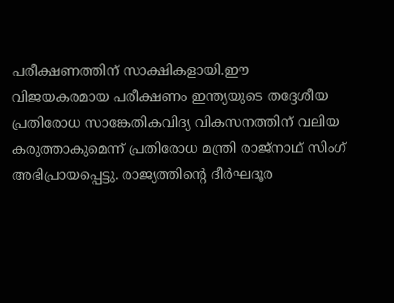പരീക്ഷണത്തിന് സാക്ഷികളായി.ഈ വിജയകരമായ പരീക്ഷണം ഇന്ത്യയുടെ തദ്ദേശീയ പ്രതിരോധ സാങ്കേതികവിദ്യ വികസനത്തിന് വലിയ കരുത്താകുമെന്ന് പ്രതിരോധ മന്ത്രി രാജ്നാഥ് സിംഗ് അഭിപ്രായപ്പെട്ടു. രാജ്യത്തിന്റെ ദീർഘദൂര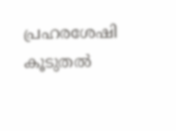പ്രഹരശേഷി കൂടുതൽ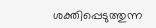ശക്തിപ്പെടുത്തുന്ന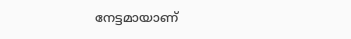നേട്ടമായാണ്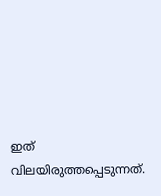ഇത് വിലയിരുത്തപ്പെടുന്നത്.